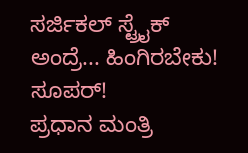ಸರ್ಜಿಕಲ್ ಸ್ಟ್ರೈಕ್ ಅಂದ್ರೆ... ಹಿಂಗಿರಬೇಕು! ಸೂಪರ್!
ಪ್ರಧಾನ ಮಂತ್ರಿ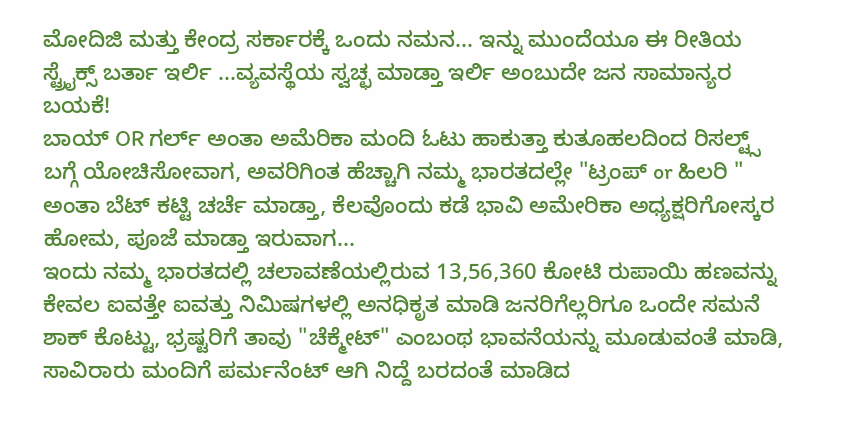ಮೋದಿಜಿ ಮತ್ತು ಕೇಂದ್ರ ಸರ್ಕಾರಕ್ಕೆ ಒಂದು ನಮನ... ಇನ್ನು ಮುಂದೆಯೂ ಈ ರೀತಿಯ ಸ್ಟ್ರೈಕ್ಸ್ ಬರ್ತಾ ಇರ್ಲಿ ...ವ್ಯವಸ್ಥೆಯ ಸ್ವಚ್ಛ ಮಾಡ್ತಾ ಇರ್ಲಿ ಅಂಬುದೇ ಜನ ಸಾಮಾನ್ಯರ ಬಯಕೆ!
ಬಾಯ್ OR ಗರ್ಲ್ ಅಂತಾ ಅಮೆರಿಕಾ ಮಂದಿ ಓಟು ಹಾಕುತ್ತಾ ಕುತೂಹಲದಿಂದ ರಿಸಲ್ಟ್ಸ್ ಬಗ್ಗೆ ಯೋಚಿಸೋವಾಗ, ಅವರಿಗಿಂತ ಹೆಚ್ಚಾಗಿ ನಮ್ಮ ಭಾರತದಲ್ಲೇ "ಟ್ರಂಪ್ or ಹಿಲರಿ " ಅಂತಾ ಬೆಟ್ ಕಟ್ಟಿ ಚರ್ಚೆ ಮಾಡ್ತಾ, ಕೆಲವೊಂದು ಕಡೆ ಭಾವಿ ಅಮೇರಿಕಾ ಅಧ್ಯಕ್ಷರಿಗೋಸ್ಕರ ಹೋಮ, ಪೂಜೆ ಮಾಡ್ತಾ ಇರುವಾಗ...
ಇಂದು ನಮ್ಮ ಭಾರತದಲ್ಲಿ ಚಲಾವಣೆಯಲ್ಲಿರುವ 13,56,360 ಕೋಟಿ ರುಪಾಯಿ ಹಣವನ್ನು ಕೇವಲ ಐವತ್ತೇ ಐವತ್ತು ನಿಮಿಷಗಳಲ್ಲಿ ಅನಧಿಕೃತ ಮಾಡಿ ಜನರಿಗೆಲ್ಲರಿಗೂ ಒಂದೇ ಸಮನೆ ಶಾಕ್ ಕೊಟ್ಟು, ಭ್ರಷ್ಟರಿಗೆ ತಾವು "ಚೆಕ್ಮೇಟ್" ಎಂಬಂಥ ಭಾವನೆಯನ್ನು ಮೂಡುವಂತೆ ಮಾಡಿ, ಸಾವಿರಾರು ಮಂದಿಗೆ ಪರ್ಮನೆಂಟ್ ಆಗಿ ನಿದ್ದೆ ಬರದಂತೆ ಮಾಡಿದ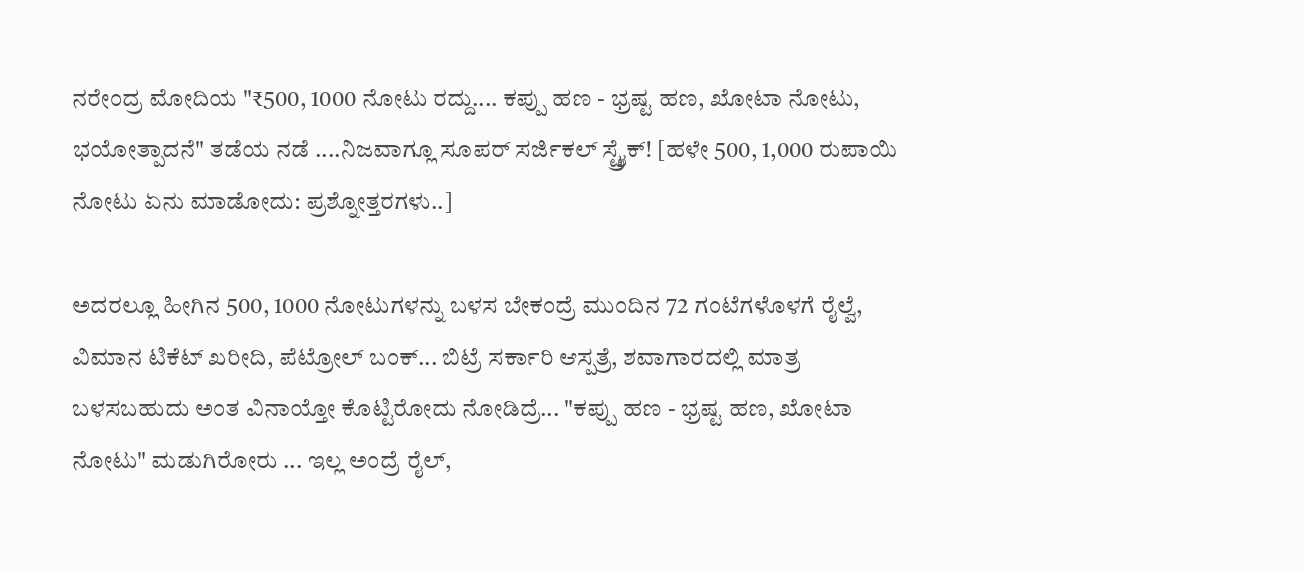ನರೇಂದ್ರ ಮೋದಿಯ "₹500, 1000 ನೋಟು ರದ್ದು.... ಕಪ್ಪು ಹಣ - ಭ್ರಷ್ಟ ಹಣ, ಖೋಟಾ ನೋಟು, ಭಯೋತ್ಪಾದನೆ" ತಡೆಯ ನಡೆ ....ನಿಜವಾಗ್ಲೂ ಸೂಪರ್ ಸರ್ಜಿಕಲ್ ಸ್ಟ್ರೈಕ್! [ಹಳೇ 500, 1,000 ರುಪಾಯಿ ನೋಟು ಏನು ಮಾಡೋದು: ಪ್ರಶ್ನೋತ್ತರಗಳು..]

ಅದರಲ್ಲೂ ಹೀಗಿನ 500, 1000 ನೋಟುಗಳನ್ನು ಬಳಸ ಬೇಕಂದ್ರೆ ಮುಂದಿನ 72 ಗಂಟೆಗಳೊಳಗೆ ರೈಲ್ವೆ, ವಿಮಾನ ಟಿಕೆಟ್ ಖರೀದಿ, ಪೆಟ್ರೋಲ್ ಬಂಕ್... ಬಿಟ್ರೆ ಸರ್ಕಾರಿ ಆಸ್ಪತ್ರೆ, ಶವಾಗಾರದಲ್ಲಿ ಮಾತ್ರ ಬಳಸಬಹುದು ಅಂತ ವಿನಾಯ್ತೋ ಕೊಟ್ಟಿರೋದು ನೋಡಿದ್ರೆ... "ಕಪ್ಪು ಹಣ - ಭ್ರಷ್ಟ ಹಣ, ಖೋಟಾ ನೋಟು" ಮಡುಗಿರೋರು ... ಇಲ್ಲ ಅಂದ್ರೆ ರೈಲ್,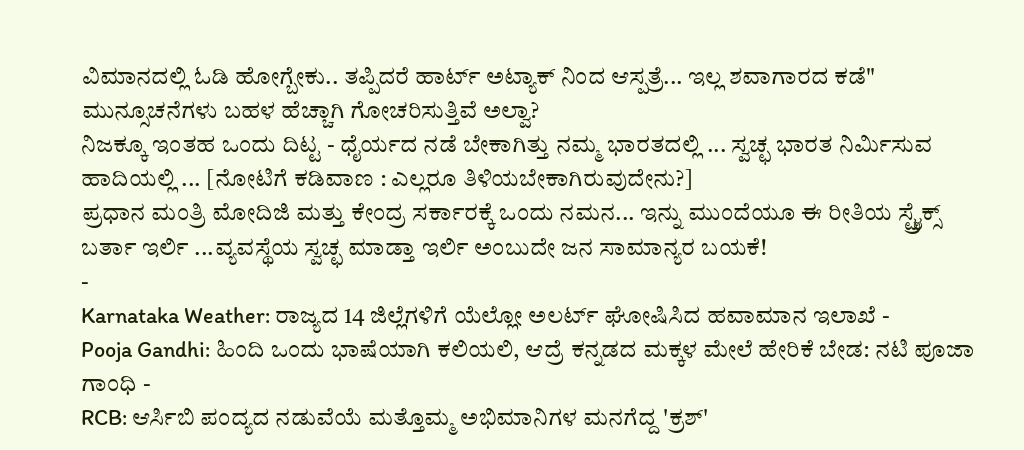ವಿಮಾನದಲ್ಲಿ ಓಡಿ ಹೋಗ್ಬೇಕು.. ತಪ್ಪಿದರೆ ಹಾರ್ಟ್ ಅಟ್ಯಾಕ್ ನಿಂದ ಆಸ್ಪತ್ರೆ... ಇಲ್ಲ ಶವಾಗಾರದ ಕಡೆ" ಮುನ್ಸೂಚನೆಗಳು ಬಹಳ ಹೆಚ್ಚಾಗಿ ಗೋಚರಿಸುತ್ತಿವೆ ಅಲ್ವಾ?
ನಿಜಕ್ಕೂ ಇಂತಹ ಒಂದು ದಿಟ್ಟ - ಧೈರ್ಯದ ನಡೆ ಬೇಕಾಗಿತ್ತು ನಮ್ಮ ಭಾರತದಲ್ಲಿ ... ಸ್ವಚ್ಛ ಭಾರತ ನಿರ್ಮಿಸುವ ಹಾದಿಯಲ್ಲಿ ... [ನೋಟಿಗೆ ಕಡಿವಾಣ : ಎಲ್ಲರೂ ತಿಳಿಯಬೇಕಾಗಿರುವುದೇನು?]
ಪ್ರಧಾನ ಮಂತ್ರಿ ಮೋದಿಜಿ ಮತ್ತು ಕೇಂದ್ರ ಸರ್ಕಾರಕ್ಕೆ ಒಂದು ನಮನ... ಇನ್ನು ಮುಂದೆಯೂ ಈ ರೀತಿಯ ಸ್ಟ್ರೈಕ್ಸ್ ಬರ್ತಾ ಇರ್ಲಿ ...ವ್ಯವಸ್ಥೆಯ ಸ್ವಚ್ಛ ಮಾಡ್ತಾ ಇರ್ಲಿ ಅಂಬುದೇ ಜನ ಸಾಮಾನ್ಯರ ಬಯಕೆ!
-
Karnataka Weather: ರಾಜ್ಯದ 14 ಜಿಲ್ಲೆಗಳಿಗೆ ಯೆಲ್ಲೋ ಅಲರ್ಟ್ ಘೋಷಿಸಿದ ಹವಾಮಾನ ಇಲಾಖೆ -
Pooja Gandhi: ಹಿಂದಿ ಒಂದು ಭಾಷೆಯಾಗಿ ಕಲಿಯಲಿ, ಆದ್ರೆ ಕನ್ನಡದ ಮಕ್ಕಳ ಮೇಲೆ ಹೇರಿಕೆ ಬೇಡ: ನಟಿ ಪೂಜಾ ಗಾಂಧಿ -
RCB: ಆರ್ಸಿಬಿ ಪಂದ್ಯದ ನಡುವೆಯೆ ಮತ್ತೊಮ್ಮ ಅಭಿಮಾನಿಗಳ ಮನಗೆದ್ದ 'ಕ್ರಶ್'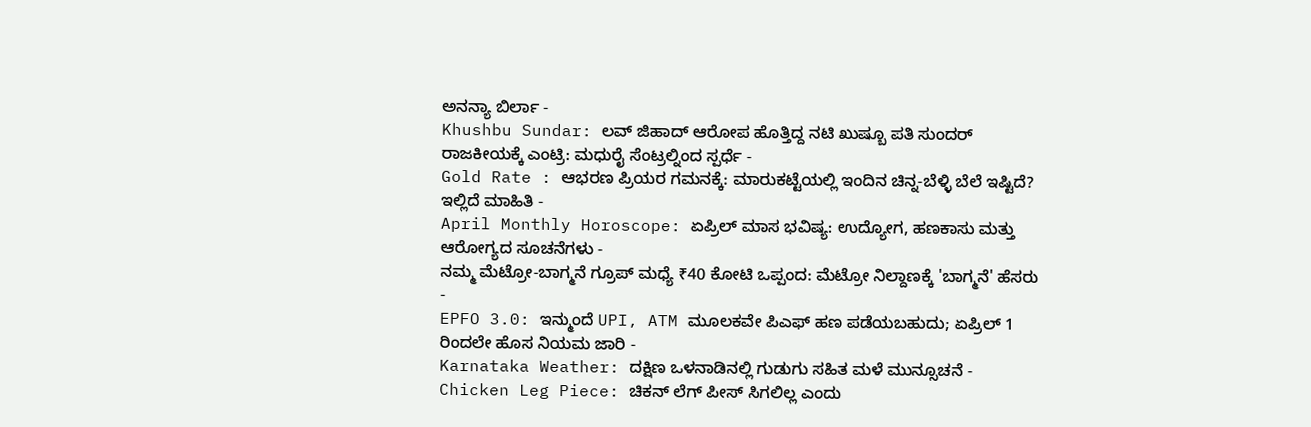ಅನನ್ಯಾ ಬಿರ್ಲಾ -
Khushbu Sundar: ಲವ್ ಜಿಹಾದ್ ಆರೋಪ ಹೊತ್ತಿದ್ದ ನಟಿ ಖುಷ್ಬೂ ಪತಿ ಸುಂದರ್ ರಾಜಕೀಯಕ್ಕೆ ಎಂಟ್ರಿ: ಮಧುರೈ ಸೆಂಟ್ರಲ್ನಿಂದ ಸ್ಪರ್ಧೆ -
Gold Rate : ಆಭರಣ ಪ್ರಿಯರ ಗಮನಕ್ಕೆ: ಮಾರುಕಟ್ಟೆಯಲ್ಲಿ ಇಂದಿನ ಚಿನ್ನ-ಬೆಳ್ಳಿ ಬೆಲೆ ಇಷ್ಟಿದೆ? ಇಲ್ಲಿದೆ ಮಾಹಿತಿ -
April Monthly Horoscope: ಏಪ್ರಿಲ್ ಮಾಸ ಭವಿಷ್ಯ: ಉದ್ಯೋಗ, ಹಣಕಾಸು ಮತ್ತು ಆರೋಗ್ಯದ ಸೂಚನೆಗಳು -
ನಮ್ಮ ಮೆಟ್ರೋ-ಬಾಗ್ಮನೆ ಗ್ರೂಪ್ ಮಧ್ಯೆ ₹40 ಕೋಟಿ ಒಪ್ಪಂದ: ಮೆಟ್ರೋ ನಿಲ್ದಾಣಕ್ಕೆ 'ಬಾಗ್ಮನೆ' ಹೆಸರು -
EPFO 3.0: ಇನ್ಮುಂದೆ UPI, ATM ಮೂಲಕವೇ ಪಿಎಫ್ ಹಣ ಪಡೆಯಬಹುದು; ಏಪ್ರಿಲ್ 1 ರಿಂದಲೇ ಹೊಸ ನಿಯಮ ಜಾರಿ -
Karnataka Weather: ದಕ್ಷಿಣ ಒಳನಾಡಿನಲ್ಲಿ ಗುಡುಗು ಸಹಿತ ಮಳೆ ಮುನ್ಸೂಚನೆ -
Chicken Leg Piece: ಚಿಕನ್ ಲೆಗ್ ಪೀಸ್ ಸಿಗಲಿಲ್ಲ ಎಂದು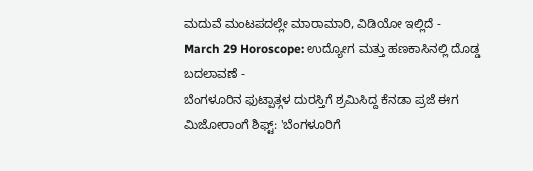ಮದುವೆ ಮಂಟಪದಲ್ಲೇ ಮಾರಾಮಾರಿ, ವಿಡಿಯೋ ಇಲ್ಲಿದೆ -
March 29 Horoscope: ಉದ್ಯೋಗ ಮತ್ತು ಹಣಕಾಸಿನಲ್ಲಿ ದೊಡ್ಡ ಬದಲಾವಣೆ -
ಬೆಂಗಳೂರಿನ ಫುಟ್ಪಾತ್ಗಳ ದುರಸ್ತಿಗೆ ಶ್ರಮಿಸಿದ್ದ ಕೆನಡಾ ಪ್ರಜೆ ಈಗ ಮಿಜೋರಾಂಗೆ ಶಿಫ್ಟ್: 'ಬೆಂಗಳೂರಿಗೆ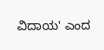ವಿದಾಯ' ಎಂದ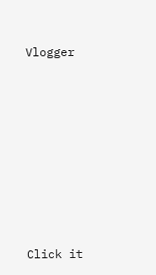Vlogger












Click it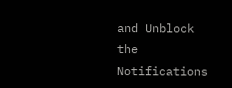and Unblock the Notifications